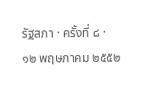รัฐสภา · ครั้งที่ ๘ · ๑๒ พฤษภาคม ๒๕๕๒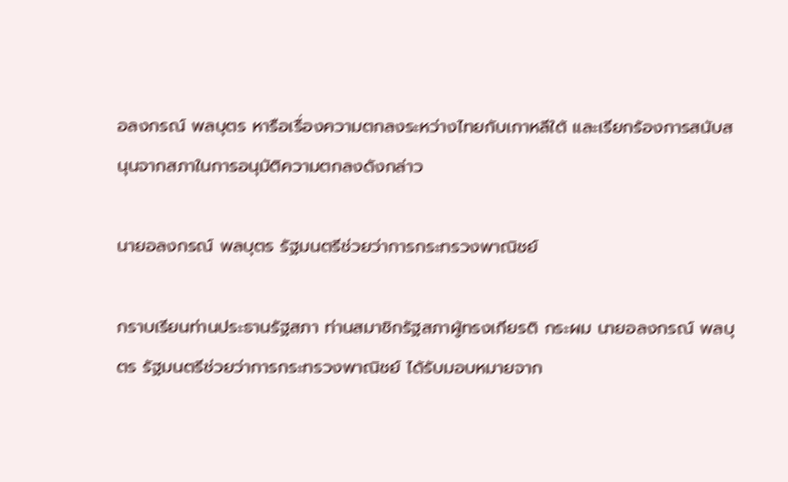อลงกรณ์ พลบุตร หารือเรื่องความตกลงระหว่างไทยกับเกาหลีใต้ และเรียกร้องการสนับสนุนจากสภาในการอนุมัติความตกลงดังกล่าว

นายอลงกรณ์ พลบุตร รัฐมนตรีช่วยว่าการกระทรวงพาณิชย์

กราบเรียนท่านประธานรัฐสภา ท่านสมาชิกรัฐสภาผู้ทรงเกียรติ กระผม นายอลงกรณ์ พลบุตร รัฐมนตรีช่วยว่าการกระทรวงพาณิชย์ ได้รับมอบหมายจาก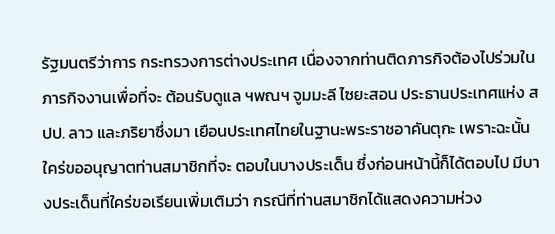รัฐมนตรีว่าการ กระทรวงการต่างประเทศ เนื่องจากท่านติดภารกิจต้องไปร่วมในภารกิจงานเพื่อที่จะ ต้อนรับดูแล ฯพณฯ จูมมะลี ไซยะสอน ประธานประเทศแห่ง สปป. ลาว และภริยาซึ่งมา เยือนประเทศไทยในฐานะพระราชอาคันตุกะ เพราะฉะนั้นใคร่ขออนุญาตท่านสมาชิกที่จะ ตอบในบางประเด็น ซึ่งก่อนหน้านี้ก็ได้ตอบไป มีบางประเด็นที่ใคร่ขอเรียนเพิ่มเติมว่า กรณีที่ท่านสมาชิกได้แสดงความห่วง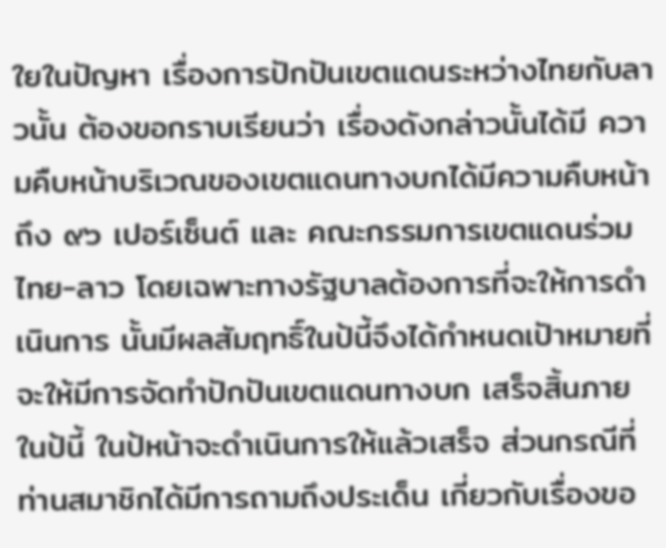ใยในปัญหา เรื่องการปักปันเขตแดนระหว่างไทยกับลาวนั้น ต้องขอกราบเรียนว่า เรื่องดังกล่าวนั้นได้มี ความคืบหน้าบริเวณของเขตแดนทางบกได้มีความคืบหน้าถึง ๙๖ เปอร์เซ็นต์ และ คณะกรรมการเขตแดนร่วมไทย-ลาว โดยเฉพาะทางรัฐบาลต้องการที่จะให้การดําเนินการ นั้นมีผลสัมฤทธิ์ในป้นี้จึงได้กําหนดเปัาหมายที่จะให้มีการจัดทําปักปันเขตแดนทางบก เสร็จสิ้นภายในป้นี้ ในป้หน้าจะดําเนินการให้แล้วเสร็จ ส่วนกรณีที่ท่านสมาชิกได้มีการถามถึงประเด็น เกี่ยวกับเรื่องขอ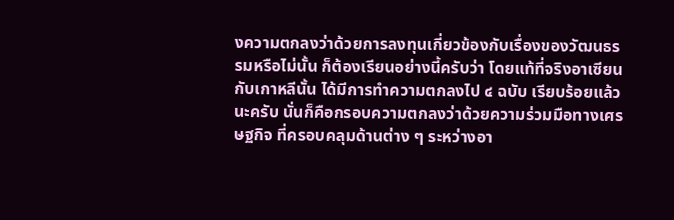งความตกลงว่าด้วยการลงทุนเกี่ยวข้องกับเรื่องของวัฒนธรรมหรือไม่นั้น ก็ต้องเรียนอย่างนี้ครับว่า โดยแท้ที่จริงอาเซียนกับเกาหลีนั้น ได้มีการทําความตกลงไป ๔ ฉบับ เรียบร้อยแล้วนะครับ นั่นก็คือกรอบความตกลงว่าด้วยความร่วมมือทางเศรษฐกิจ ที่ครอบคลุมด้านต่าง ๆ ระหว่างอา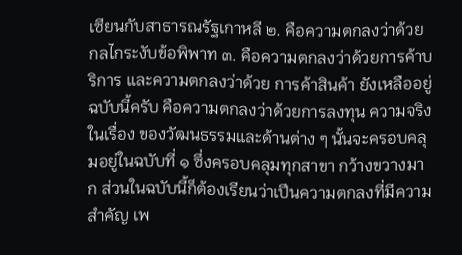เซียนกับสาธารณรัฐเกาหลี ๒. คือความตกลงว่าด้วย กลไกระงับข้อพิพาท ๓. คือความตกลงว่าด้วยการค้าบริการ และความตกลงว่าด้วย การค้าสินค้า ยังเหลืออยู่ฉบับนี้ครับ คือความตกลงว่าด้วยการลงทุน ความจริงในเรื่อง ของวัฒนธรรมและด้านต่าง ๆ นั้นจะครอบคลุมอยู่ในฉบับที่ ๑ ซึ่งครอบคลุมทุกสาขา กว้างขวางมาก ส่วนในฉบับนี้ก็ต้องเรียนว่าเปึนความตกลงที่มีความสําคัญ เพ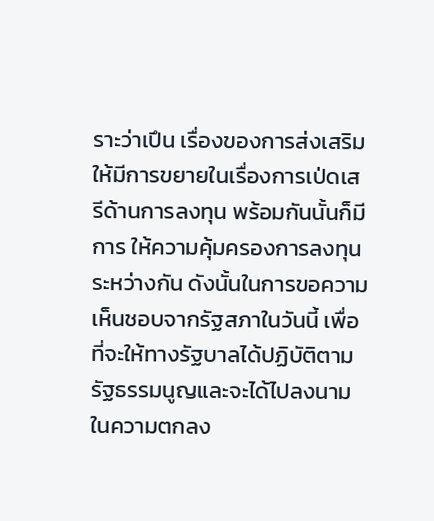ราะว่าเปึน เรื่องของการส่งเสริมให้มีการขยายในเรื่องการเป่ดเสรีด้านการลงทุน พร้อมกันนั้นก็มีการ ให้ความคุ้มครองการลงทุนระหว่างกัน ดังนั้นในการขอความเห็นชอบจากรัฐสภาในวันนี้ เพื่อที่จะให้ทางรัฐบาลได้ปฏิบัติตามรัฐธรรมนูญและจะได้ไปลงนามในความตกลง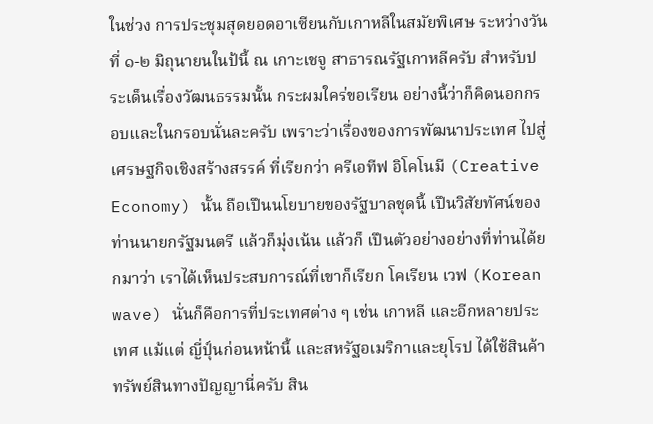ในช่วง การประชุมสุดยอดอาเซียนกับเกาหลีในสมัยพิเศษ ระหว่างวันที่ ๑-๒ มิถุนายนในป้นี้ ณ เกาะเชจู สาธารณรัฐเกาหลีครับ สําหรับประเด็นเรื่องวัฒนธรรมนั้น กระผมใคร่ขอเรียน อย่างนี้ว่าก็คิดนอกกรอบและในกรอบนั่นละครับ เพราะว่าเรื่องของการพัฒนาประเทศ ไปสู่เศรษฐกิจเชิงสร้างสรรค์ ที่เรียกว่า ครีเอทีฟ อิโคโนมี (Creative Economy) นั้น ถือเปึนนโยบายของรัฐบาลชุดนี้ เปึนวิสัยทัศน์ของท่านนายกรัฐมนตรี แล้วก็มุ่งเน้น แล้วก็ เปึนตัวอย่างอย่างที่ท่านได้ยกมาว่า เราได้เห็นประสบการณ์ที่เขาก็เรียก โคเรียน เวฟ (Korean wave) นั่นก็คือการที่ประเทศต่าง ๆ เช่น เกาหลี และอีกหลายประเทศ แม้แต่ ญี่ปุ์นก่อนหน้านี้ และสหรัฐอเมริกาและยุโรป ได้ใช้สินค้าทรัพย์สินทางปัญญานี่ครับ สิน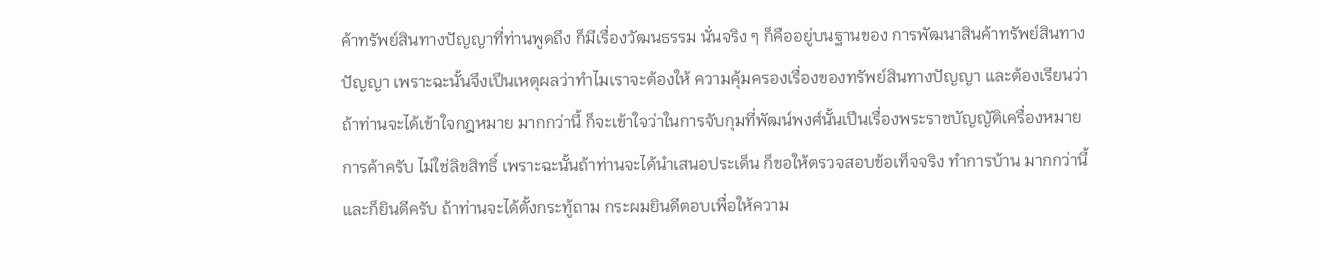ค้าทรัพย์สินทางปัญญาที่ท่านพูดถึง ก็มีเรื่องวัฒนธรรม นั่นจริง ๆ ก็คืออยู่บนฐานของ การพัฒนาสินค้าทรัพย์สินทางปัญญา เพราะฉะนั้นจึงเปึนเหตุผลว่าทําไมเราจะต้องให้ ความคุ้มครองเรื่องของทรัพย์สินทางปัญญา และต้องเรียนว่าถ้าท่านจะได้เข้าใจกฎหมาย มากกว่านี้ ก็จะเข้าใจว่าในการจับกุมที่พัฒน์พงศ์นั้นเปึนเรื่องพระราชบัญญัติเครื่องหมาย การค้าครับ ไม่ใช่ลิขสิทธิ์ เพราะฉะนั้นถ้าท่านจะได้นําเสนอประเด็น ก็ขอให้ตรวจสอบข้อเท็จจริง ทําการบ้าน มากกว่านี้ และก็ยินดีครับ ถ้าท่านจะได้ตั้งกระทู้ถาม กระผมยินดีตอบเพื่อให้ความ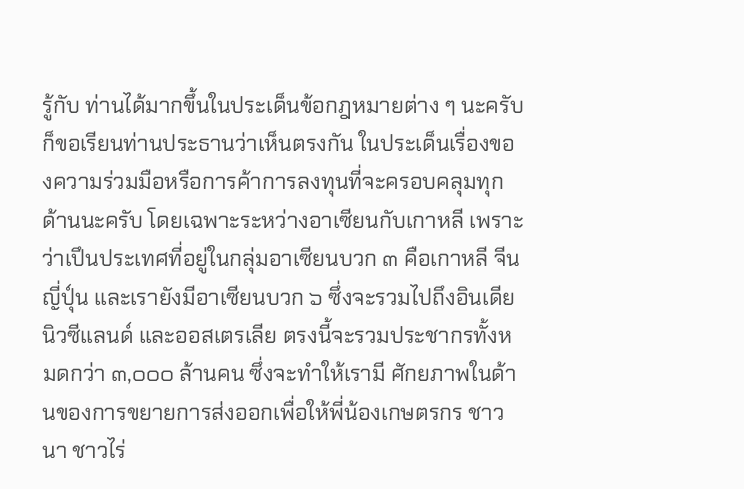รู้กับ ท่านได้มากขึ้นในประเด็นข้อกฎหมายต่าง ๆ นะครับ ก็ขอเรียนท่านประธานว่าเห็นตรงกัน ในประเด็นเรื่องของความร่วมมือหรือการค้าการลงทุนที่จะครอบคลุมทุกด้านนะครับ โดยเฉพาะระหว่างอาเซียนกับเกาหลี เพราะว่าเปึนประเทศที่อยู่ในกลุ่มอาเซียนบวก ๓ คือเกาหลี จีน ญี่ปุ์น และเรายังมีอาเซียนบวก ๖ ซึ่งจะรวมไปถึงอินเดีย นิวซีแลนด์ และออสเตรเลีย ตรงนี้จะรวมประชากรทั้งหมดกว่า ๓,๐๐๐ ล้านคน ซึ่งจะทําให้เรามี ศักยภาพในด้านของการขยายการส่งออกเพื่อให้พี่น้องเกษตรกร ชาวนา ชาวไร่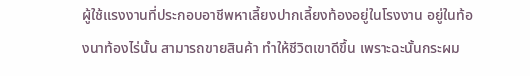ผู้ใช้แรงงานที่ประกอบอาชีพหาเลี้ยงปากเลี้ยงท้องอยู่ในโรงงาน อยู่ในท้องนาท้องไร่นั้น สามารถขายสินค้า ทําให้ชีวิตเขาดีขึ้น เพราะฉะนั้นกระผม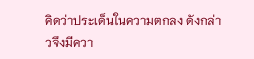คิดว่าประเด็นในความตกลง ดังกล่าวจึงมีควา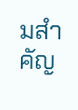มสําคัญ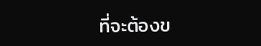ที่จะต้องข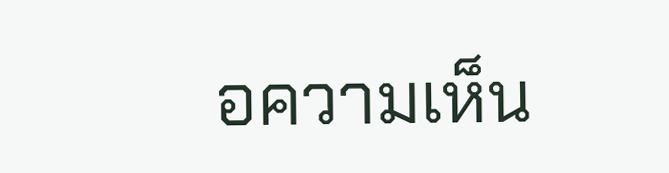อความเห็น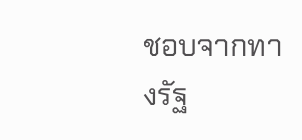ชอบจากทางรัฐ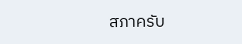สภาครับ